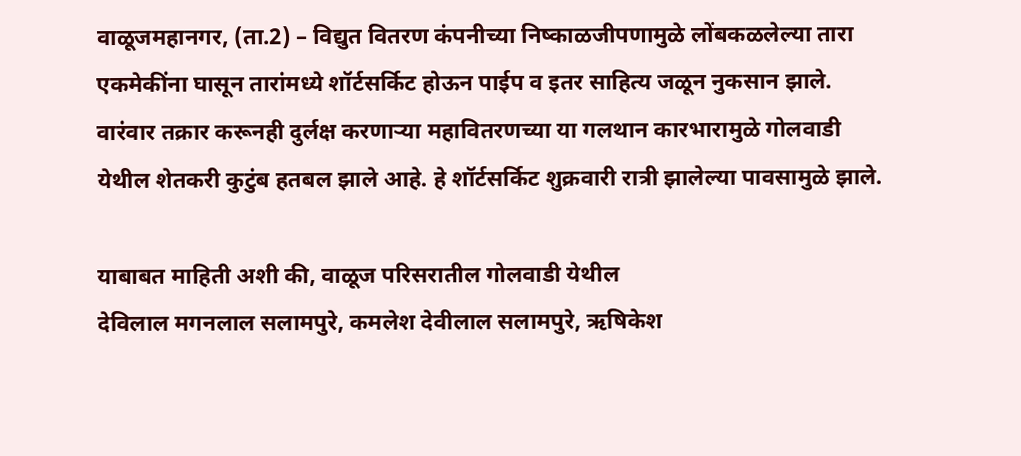वाळूजमहानगर, (ता.2) – विद्युत वितरण कंपनीच्या निष्काळजीपणामुळे लोंबकळलेल्या तारा एकमेकींना घासून तारांमध्ये शॉर्टसर्किट होऊन पाईप व इतर साहित्य जळून नुकसान झाले. वारंवार तक्रार करूनही दुर्लक्ष करणाऱ्या महावितरणच्या या गलथान कारभारामुळे गोलवाडी येथील शेतकरी कुटुंब हतबल झाले आहे. हे शॉर्टसर्किट शुक्रवारी रात्री झालेल्या पावसामुळे झाले.

याबाबत माहिती अशी की, वाळूज परिसरातील गोलवाडी येथील
देविलाल मगनलाल सलामपुरे, कमलेश देवीलाल सलामपुरे, ऋषिकेश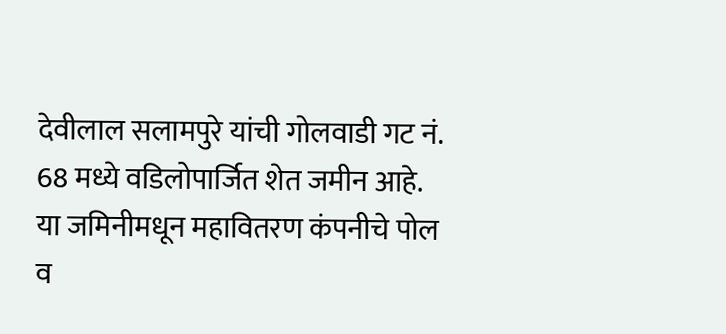देवीलाल सलामपुरे यांची गोलवाडी गट नं. 68 मध्ये वडिलोपार्जित शेत जमीन आहे. या जमिनीमधून महावितरण कंपनीचे पोल व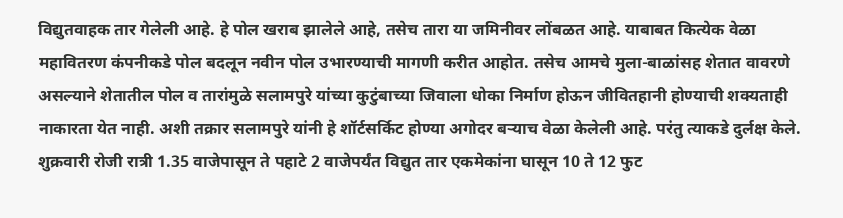विद्युतवाहक तार गेलेली आहे. हे पोल खराब झालेले आहे, तसेच तारा या जमिनीवर लोंबळत आहे. याबाबत कित्येक वेळा महावितरण कंपनीकडे पोल बदलून नवीन पोल उभारण्याची मागणी करीत आहोत. तसेच आमचे मुला-बाळांसह शेतात वावरणे असल्याने शेतातील पोल व तारांमुळे सलामपुरे यांच्या कुटुंबाच्या जिवाला धोका निर्माण होऊन जीवितहानी होण्याची शक्यताही नाकारता येत नाही. अशी तक्रार सलामपुरे यांनी हे शॉर्टसर्किट होण्या अगोदर बऱ्याच वेळा केलेली आहे. परंतु त्याकडे दुर्लक्ष केले. शुक्रवारी रोजी रात्री 1.35 वाजेपासून ते पहाटे 2 वाजेपर्यंत विद्युत तार एकमेकांना घासून 10 ते 12 फुट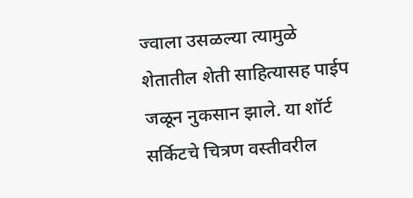ज्वाला उसळल्या त्यामुळे शेतातील शेती साहित्यासह पाईप जळून नुकसान झाले. या शॉर्ट सर्किटचे चित्रण वस्तीवरील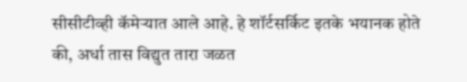सीसीटीव्ही कॅमेऱ्यात आले आहे. हे शॉर्टसर्किट इतके भयानक होते की, अर्धा तास विद्युत तारा जळत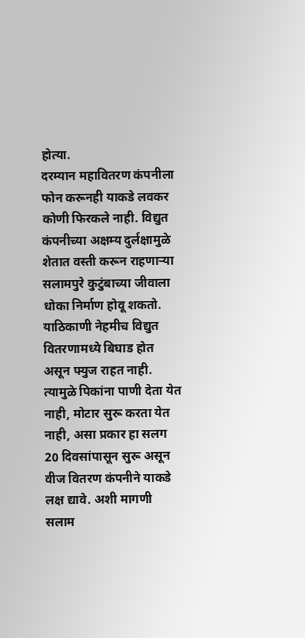होत्या.
दरम्यान महावितरण कंपनीला फोन करूनही याकडे लवकर कोणी फिरकले नाही. विद्युत कंपनीच्या अक्षम्य दुर्लक्षामुळे शेतात वस्ती करून राहणाऱ्या सलामपुरे कुटुंबाच्या जीवाला धोका निर्माण होवू शकतो. याठिकाणी नेहमीच विद्युत वितरणामध्ये बिघाड होत असून फ्युज राहत नाही. त्यामुळे पिकांना पाणी देता येत नाही, मोटार सुरू करता येत नाही, असा प्रकार हा सलग 20 दिवसांपासून सुरू असून वीज वितरण कंपनीने याकडे लक्ष द्यावे. अशी मागणी सलाम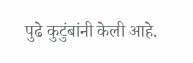पुढे कुटुंबांनी केली आहे.